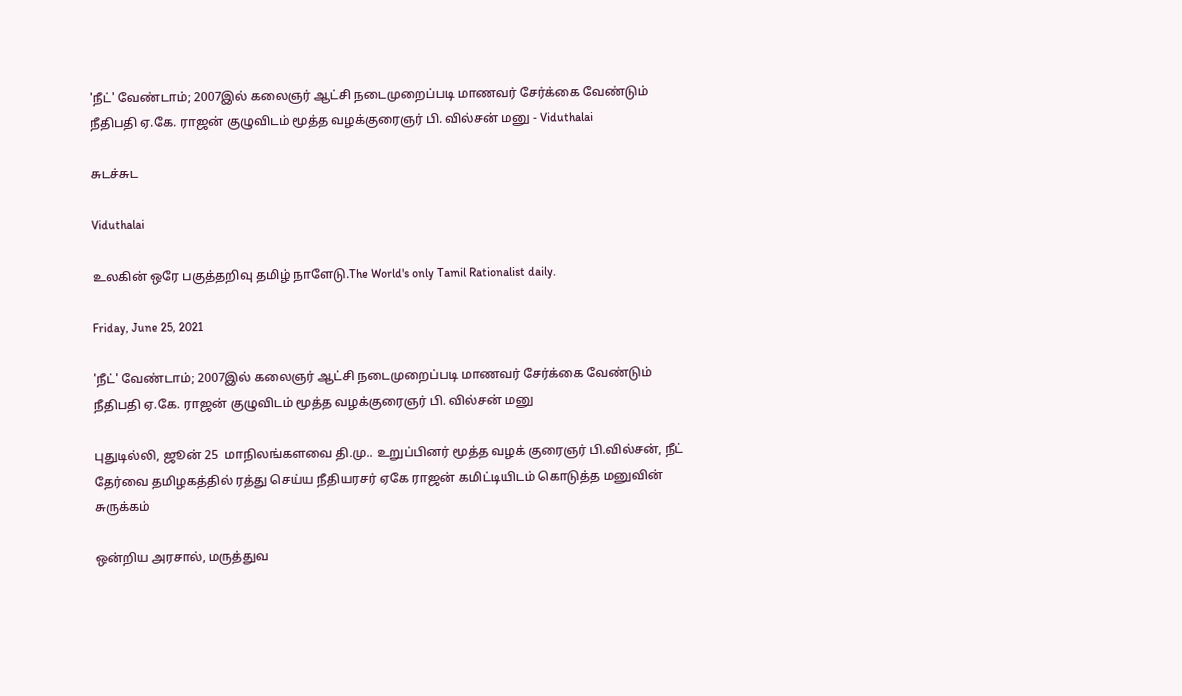'நீட்' வேண்டாம்; 2007இல் கலைஞர் ஆட்சி நடைமுறைப்படி மாணவர் சேர்க்கை வேண்டும் நீதிபதி ஏ.கே. ராஜன் குழுவிடம் மூத்த வழக்குரைஞர் பி. வில்சன் மனு - Viduthalai

சுடச்சுட

Viduthalai

உலகின் ஒரே பகுத்தறிவு தமிழ் நாளேடு.The World's only Tamil Rationalist daily.

Friday, June 25, 2021

'நீட்' வேண்டாம்; 2007இல் கலைஞர் ஆட்சி நடைமுறைப்படி மாணவர் சேர்க்கை வேண்டும் நீதிபதி ஏ.கே. ராஜன் குழுவிடம் மூத்த வழக்குரைஞர் பி. வில்சன் மனு

புதுடில்லி, ஜூன் 25  மாநிலங்களவை தி.மு.. உறுப்பினர் மூத்த வழக் குரைஞர் பி.வில்சன், நீட் தேர்வை தமிழகத்தில் ரத்து செய்ய நீதியரசர் ஏகே ராஜன் கமிட்டியிடம் கொடுத்த மனுவின் சுருக்கம்

ஒன்றிய அரசால், மருத்துவ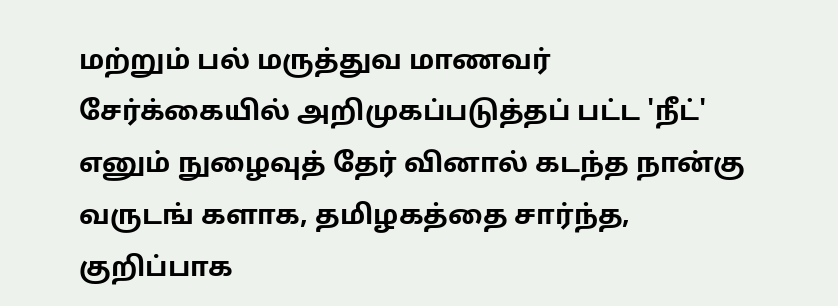மற்றும் பல் மருத்துவ மாணவர் சேர்க்கையில் அறிமுகப்படுத்தப் பட்ட 'நீட்' எனும் நுழைவுத் தேர் வினால் கடந்த நான்கு வருடங் களாக, தமிழகத்தை சார்ந்த, குறிப்பாக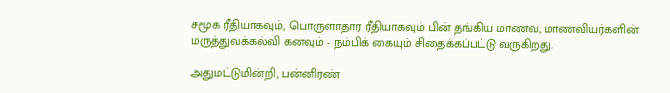சமூக ரீதியாகவும், பொருளாதார ரீதியாகவும் பின் தங்கிய மாணவ, மாணவியர்களின் மருத்துவக்கல்வி கனவும் - நம்பிக் கையும் சிதைக்கப்பட்டு வருகிறது.

அதுமட்டுமின்றி, பன்னிரண்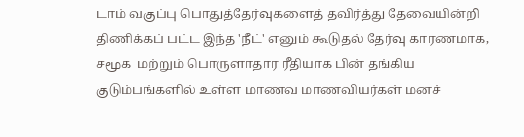டாம் வகுப்பு பொதுத்தேர்வுகளைத் தவிர்த்து தேவையின்றி திணிக்கப் பட்ட இந்த 'நீட்' எனும் கூடுதல் தேர்வு காரணமாக, சமூக  மற்றும் பொருளாதார ரீதியாக பின் தங்கிய குடும்பங்களில் உள்ள மாணவ மாணவியர்கள் மனச்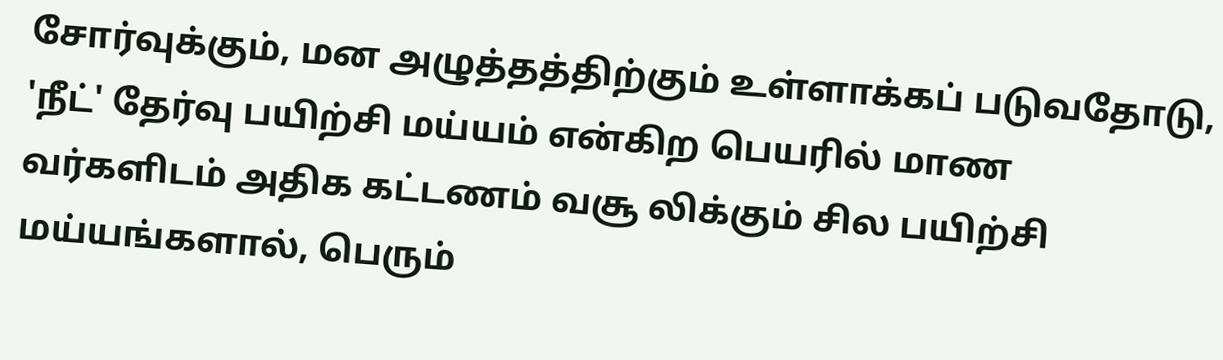சோர்வுக்கும், மன அழுத்தத்திற்கும் உள்ளாக்கப் படுவதோடு, 'நீட்' தேர்வு பயிற்சி மய்யம் என்கிற பெயரில் மாண வர்களிடம் அதிக கட்டணம் வசூ லிக்கும் சில பயிற்சி மய்யங்களால், பெரும்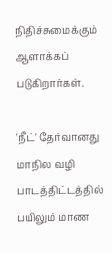நிதிச்சுமைக்கும் ஆளாக்கப் படுகிறார்கள்.

'நீட்' தேர்வானது மாநில வழி பாடத்திட்டத்தில் பயிலும் மாண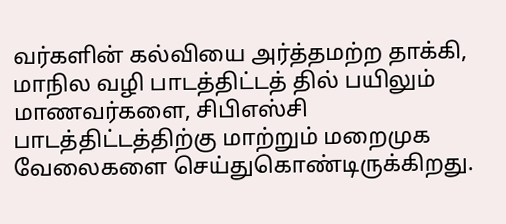வர்களின் கல்வியை அர்த்தமற்ற தாக்கி, மாநில வழி பாடத்திட்டத் தில் பயிலும் மாணவர்களை, சிபிஎஸ்சி பாடத்திட்டத்திற்கு மாற்றும் மறைமுக வேலைகளை செய்துகொண்டிருக்கிறது.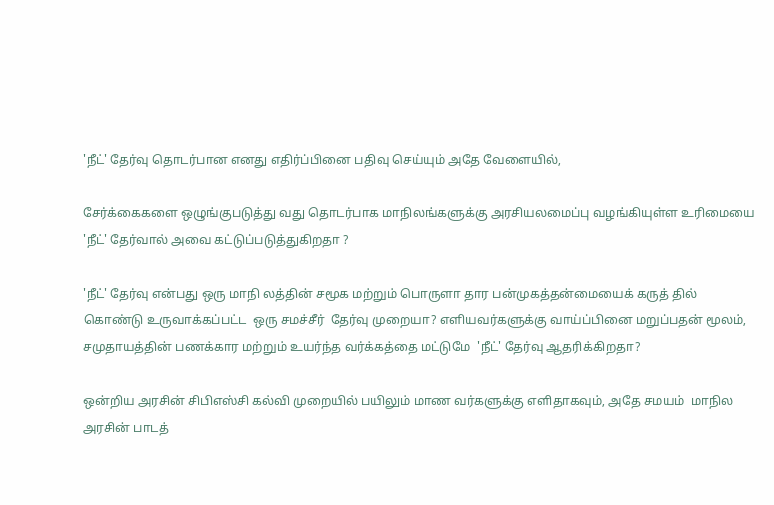'நீட்' தேர்வு தொடர்பான எனது எதிர்ப்பினை பதிவு செய்யும் அதே வேளையில்,

சேர்க்கைகளை ஒழுங்குபடுத்து வது தொடர்பாக மாநிலங்களுக்கு அரசியலமைப்பு வழங்கியுள்ள உரிமையை  'நீட்' தேர்வால் அவை கட்டுப்படுத்துகிறதா ?

'நீட்' தேர்வு என்பது ஒரு மாநி லத்தின் சமூக மற்றும் பொருளா தார பன்முகத்தன்மையைக் கருத் தில் கொண்டு உருவாக்கப்பட்ட  ஒரு சமச்சீர்  தேர்வு முறையா? எளியவர்களுக்கு வாய்ப்பினை மறுப்பதன் மூலம்,  சமுதாயத்தின் பணக்கார மற்றும் உயர்ந்த வர்க்கத்தை மட்டுமே  'நீட்' தேர்வு ஆதரிக்கிறதா?

ஒன்றிய அரசின் சிபிஎஸ்சி கல்வி முறையில் பயிலும் மாண வர்களுக்கு எளிதாகவும், அதே சமயம்  மாநில அரசின் பாடத்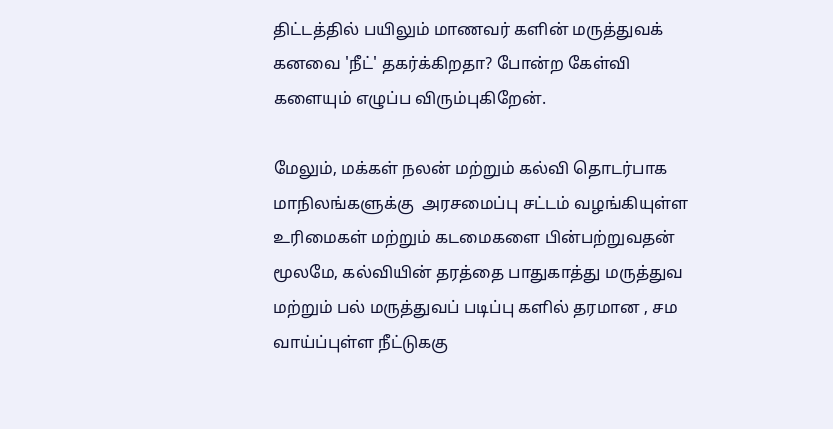திட்டத்தில் பயிலும் மாணவர் களின் மருத்துவக் கனவை 'நீட்' தகர்க்கிறதா? போன்ற கேள்வி களையும் எழுப்ப விரும்புகிறேன்.

மேலும், மக்கள் நலன் மற்றும் கல்வி தொடர்பாக மாநிலங்களுக்கு  அரசமைப்பு சட்டம் வழங்கியுள்ள உரிமைகள் மற்றும் கடமைகளை பின்பற்றுவதன் மூலமே, கல்வியின் தரத்தை பாதுகாத்து மருத்துவ மற்றும் பல் மருத்துவப் படிப்பு களில் தரமான , சம வாய்ப்புள்ள நீட்டுககு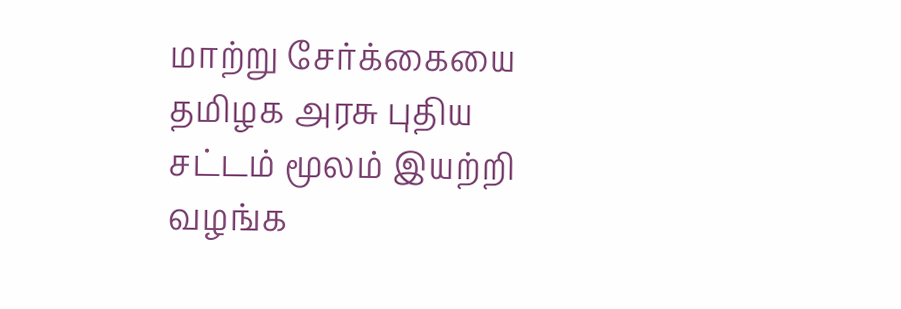மாற்று சேர்க்கையை தமிழக அரசு புதிய சட்டம் மூலம் இயற்றி வழங்க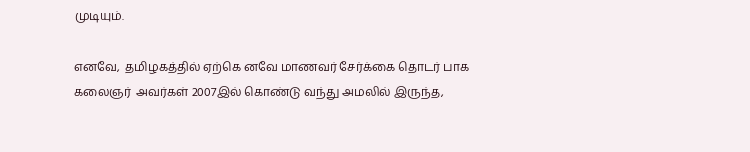முடியும்.

எனவே,  தமிழகத்தில் ஏற்கெ னவே மாணவர் சேர்க்கை தொடர் பாக கலைஞர்  அவர்கள் 2007இல் கொண்டு வந்து அமலில் இருந்த,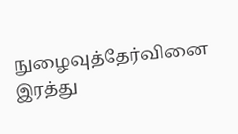நுழைவுத்தேர்வினை இரத்து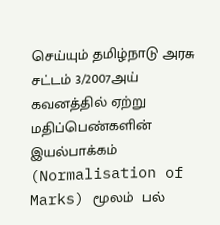செய்யும் தமிழ்நாடு அரசு சட்டம் 3/2007அய் கவனத்தில் ஏற்று  மதிப்பெண்களின் இயல்பாக்கம் (Normalisation of Marks) மூலம்  பல்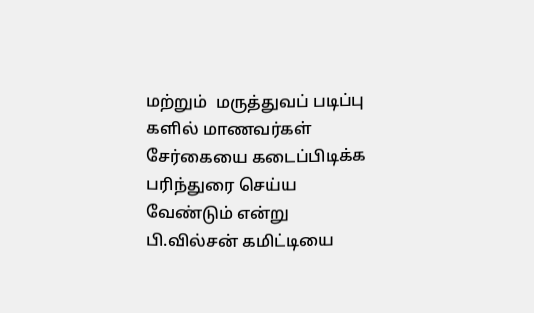மற்றும்  மருத்துவப் படிப்பு களில் மாணவர்கள் சேர்கையை கடைப்பிடிக்க பரிந்துரை செய்ய வேண்டும் என்று பி.வில்சன் கமிட்டியை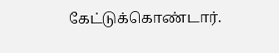கேட்டுக்கொண்டார்.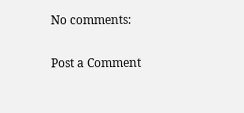No comments:

Post a Comment